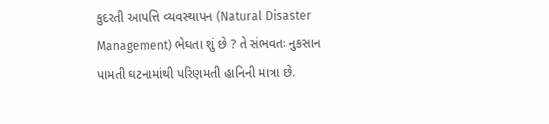કુદરતી આપત્તિ વ્યવસ્થાપન (Natural Disaster Management) ભેઘતા શું છે ? તે સંભવતઃ નુકસાન પામતી ઘટનામાંથી પરિણમતી હાનિની માત્રા છે.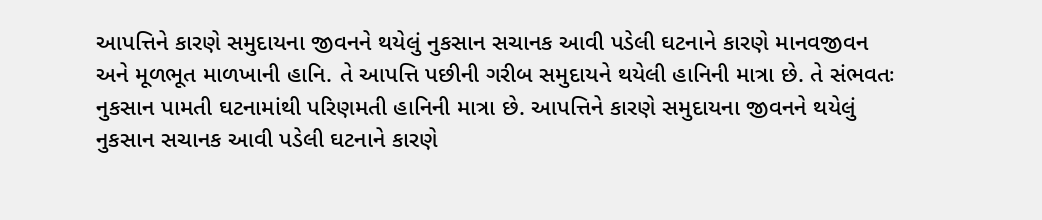આપત્તિને કારણે સમુદાયના જીવનને થયેલું નુકસાન સચાનક આવી પડેલી ઘટનાને કારણે માનવજીવન અને મૂળભૂત માળખાની હાનિ. તે આપત્તિ પછીની ગરીબ સમુદાયને થયેલી હાનિની માત્રા છે. તે સંભવતઃ નુકસાન પામતી ઘટનામાંથી પરિણમતી હાનિની માત્રા છે. આપત્તિને કારણે સમુદાયના જીવનને થયેલું નુકસાન સચાનક આવી પડેલી ઘટનાને કારણે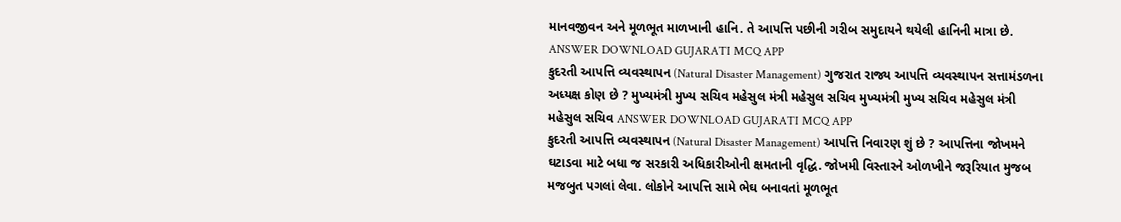માનવજીવન અને મૂળભૂત માળખાની હાનિ. તે આપત્તિ પછીની ગરીબ સમુદાયને થયેલી હાનિની માત્રા છે. ANSWER DOWNLOAD GUJARATI MCQ APP
કુદરતી આપત્તિ વ્યવસ્થાપન (Natural Disaster Management) ગુજરાત રાજ્ય આપત્તિ વ્યવસ્થાપન સત્તામંડળના અધ્યક્ષ કોણ છે ? મુખ્યમંત્રી મુખ્ય સચિવ મહેસુલ મંત્રી મહેસુલ સચિવ મુખ્યમંત્રી મુખ્ય સચિવ મહેસુલ મંત્રી મહેસુલ સચિવ ANSWER DOWNLOAD GUJARATI MCQ APP
કુદરતી આપત્તિ વ્યવસ્થાપન (Natural Disaster Management) આપત્તિ નિવારણ શું છે ? આપત્તિના જોખમને ઘટાડવા માટે બધા જ સરકારી અધિકારીઓની ક્ષમતાની વૃદ્ધિ. જોખમી વિસ્તારને ઓળખીને જરૂરિયાત મુજબ મજબુત પગલાં લેવા. લોકોને આપત્તિ સામે ભેઘ બનાવતાં મૂળભૂત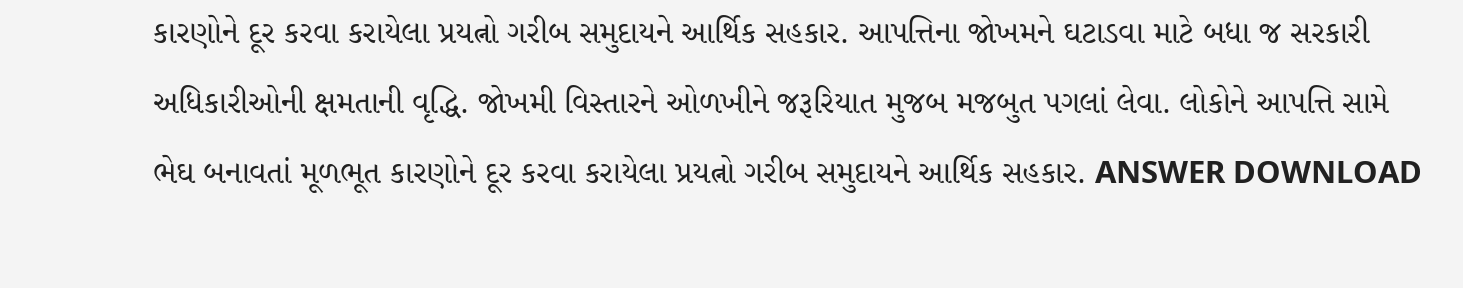કારણોને દૂર કરવા કરાયેલા પ્રયત્નો ગરીબ સમુદાયને આર્થિક સહકાર. આપત્તિના જોખમને ઘટાડવા માટે બધા જ સરકારી અધિકારીઓની ક્ષમતાની વૃદ્ધિ. જોખમી વિસ્તારને ઓળખીને જરૂરિયાત મુજબ મજબુત પગલાં લેવા. લોકોને આપત્તિ સામે ભેઘ બનાવતાં મૂળભૂત કારણોને દૂર કરવા કરાયેલા પ્રયત્નો ગરીબ સમુદાયને આર્થિક સહકાર. ANSWER DOWNLOAD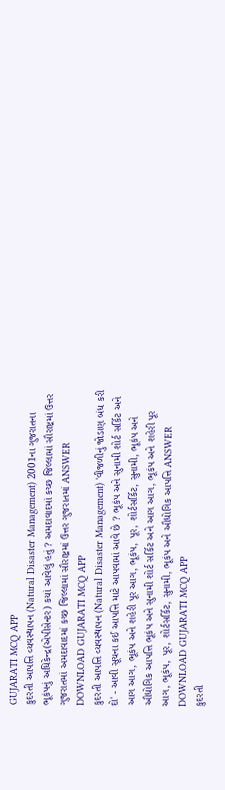GUJARATI MCQ APP
કુદરતી આપત્તિ વ્યવસ્થાપન (Natural Disaster Management) 2001ના ગુજરાતના ભૂકંપનું અધિકેન્દ્ર(એપીસેન્ટર) કયાં આવેલું હતું ? અમદાવાદમાં કચ્છ જિલ્લામાં સૌરાષ્ટ્રમાં ઉત્તર ગુજરાતમાં અમદાવાદમાં કચ્છ જિલ્લામાં સૌરાષ્ટ્રમાં ઉત્તર ગુજરાતમાં ANSWER DOWNLOAD GUJARATI MCQ APP
કુદરતી આપત્તિ વ્યવસ્થાપન (Natural Disaster Management) 'વીજળીનું જોડાણ બંધ કરી દો' - આવી સૂચના કઈ આપત્તિ માટે આપવામાં આવે છે ? ભૂકંપ અને સુનામી શોર્ટ સર્કિટ અને આગ આગ, ભૂકંપ અને શહેરી પૂર આગ, ભૂકંપ, પૂર, શોર્ટસર્કિટ, સુનામી, ભૂકંપ અને ઔદ્યોગિક આપત્તિ ભૂકંપ અને સુનામી શોર્ટ સર્કિટ અને આગ આગ, ભૂકંપ અને શહેરી પૂર આગ, ભૂકંપ, પૂર, શોર્ટસર્કિટ, સુનામી, ભૂકંપ અને ઔદ્યોગિક આપત્તિ ANSWER DOWNLOAD GUJARATI MCQ APP
કુદરતી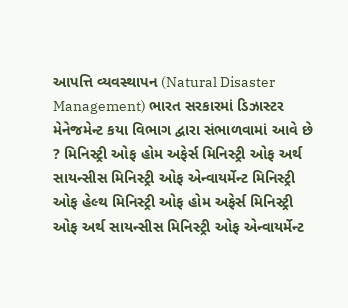આપત્તિ વ્યવસ્થાપન (Natural Disaster Management) ભારત સરકારમાં ડિઝાસ્ટર મેનેજમેન્ટ કયા વિભાગ દ્વારા સંભાળવામાં આવે છે ? મિનિસ્ટ્રી ઓફ હોમ અફેર્સ મિનિસ્ટ્રી ઓફ અર્થ સાયન્સીસ મિનિસ્ટ્રી ઓફ એન્વાયર્મેન્ટ મિનિસ્ટ્રી ઓફ હેલ્થ મિનિસ્ટ્રી ઓફ હોમ અફેર્સ મિનિસ્ટ્રી ઓફ અર્થ સાયન્સીસ મિનિસ્ટ્રી ઓફ એન્વાયર્મેન્ટ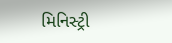મિનિસ્ટ્રી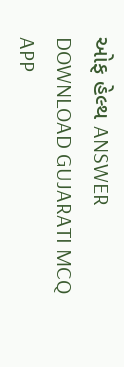ઓફ હેલ્થ ANSWER DOWNLOAD GUJARATI MCQ APP